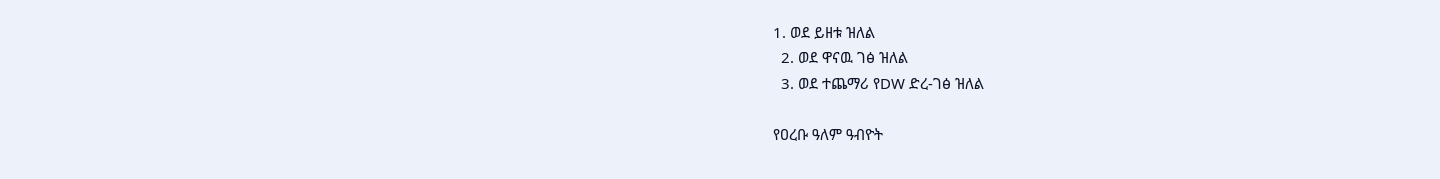1. ወደ ይዘቱ ዝለል
  2. ወደ ዋናዉ ገፅ ዝለል
  3. ወደ ተጨማሪ የDW ድረ-ገፅ ዝለል

የዐረቡ ዓለም ዓብዮት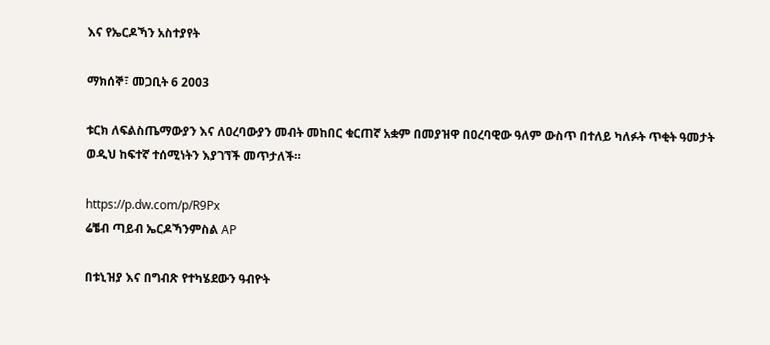እና የኤርዶኻን አስተያየት

ማክሰኞ፣ መጋቢት 6 2003

ቱርክ ለፍልስጤማውያን እና ለዐረባውያን መብት መከበር ቁርጠኛ አቋም በመያዝዋ በዐረባዊው ዓለም ውስጥ በተለይ ካለፉት ጥቂት ዓመታት ወዲህ ከፍተኛ ተሰሚነትን እያገኘች መጥታለች።

https://p.dw.com/p/R9Px
ሬቼብ ጣይብ ኤርዶኻንምስል AP

በቱኒዝያ እና በግብጽ የተካሄደውን ዓብዮት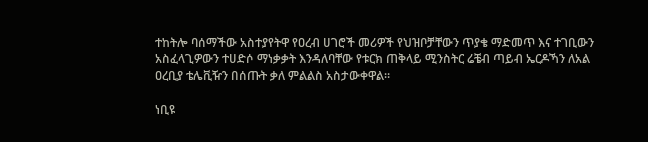ተከትሎ ባሰማችው አስተያየትዋ የዐረብ ሀገሮች መሪዎች የህዝቦቻቸውን ጥያቄ ማድመጥ እና ተገቢውን አስፈላጊዎውን ተሀድሶ ማነቃቃት እንዳለባቸው የቱርክ ጠቅላይ ሚንስትር ሬቼብ ጣይብ ኤርዶኻን ለአል ዐረቢያ ቴሌቪዥን በሰጡት ቃለ ምልልስ አስታውቀዋል።

ነቢዩ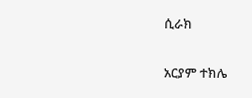ሲራክ

አርያም ተክሌ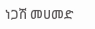ነጋሽ መሀመድ